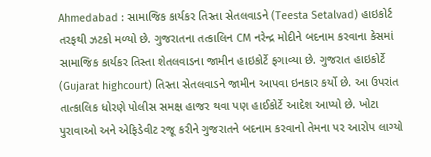Ahmedabad : સામાજિક કાર્યકર તિસ્તા સેતલવાડને (Teesta Setalvad) હાઇકોર્ટ તરફથી ઝટકો મળ્યો છે. ગુજરાતના તત્કાલિન CM નરેન્દ્ર મોદીને બદનામ કરવાના કેસમાં સામાજિક કાર્યકર તિસ્તા શેતલવાડના જામીન હાઇકોર્ટે ફગાવ્યા છે. ગુજરાત હાઇકોર્ટે (Gujarat highcourt) તિસ્તા સેતલવાડને જામીન આપવા ઇનકાર કર્યો છે. આ ઉપરાંત તાત્કાલિક ધોરણે પોલીસ સમક્ષ હાજર થવા પણ હાઈકોર્ટે આદેશ આપ્યો છે. ખોટા પુરાવાઓ અને એફિડેવીટ રજૂ કરીને ગુજરાતને બદનામ કરવાનો તેમના પર આરોપ લાગ્યો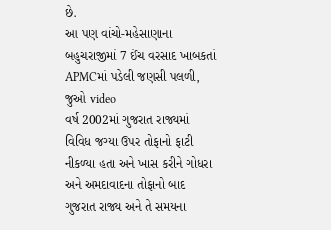છે.
આ પણ વાંચો-મહેસાણાના બહુચરાજીમાં 7 ઈંચ વરસાદ ખાબકતાં APMCમાં પડેલી જણસી પલળી, જુઓ video
વર્ષ 2002માં ગુજરાત રાજ્યમાં વિવિધ જગ્યા ઉપર તોફાનો ફાટી નીકળ્યા હતા અને ખાસ કરીને ગોધરા અને અમદાવાદના તોફાનો બાદ ગુજરાત રાજ્ય અને તે સમયના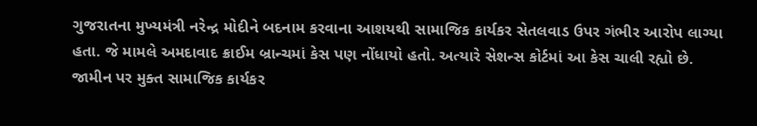ગુજરાતના મુખ્યમંત્રી નરેન્દ્ર મોદીને બદનામ કરવાના આશયથી સામાજિક કાર્યકર સેતલવાડ ઉપર ગંભીર આરોપ લાગ્યા હતા. જે મામલે અમદાવાદ ક્રાઈમ બ્રાન્ચમાં કેસ પણ નોંધાયો હતો. અત્યારે સેશન્સ કોર્ટમાં આ કેસ ચાલી રહ્યો છે.
જામીન પર મુક્ત સામાજિક કાર્યકર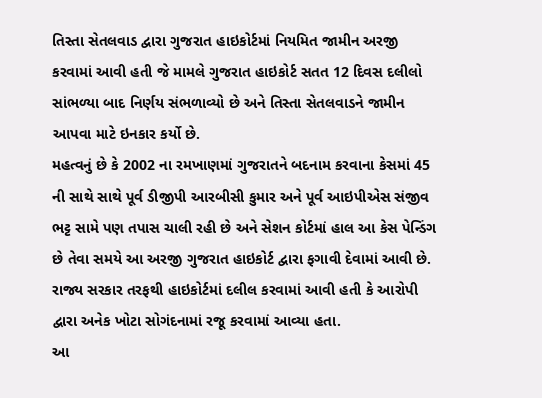તિસ્તા સેતલવાડ દ્વારા ગુજરાત હાઇકોર્ટમાં નિયમિત જામીન અરજી કરવામાં આવી હતી જે મામલે ગુજરાત હાઇકોર્ટ સતત 12 દિવસ દલીલો સાંભળ્યા બાદ નિર્ણય સંભળાવ્યો છે અને તિસ્તા સેતલવાડને જામીન આપવા માટે ઇનકાર કર્યો છે.
મહત્વનું છે કે 2002 ના રમખાણમાં ગુજરાતને બદનામ કરવાના કેસમાં 45 ની સાથે સાથે પૂર્વ ડીજીપી આરબીસી કુમાર અને પૂર્વ આઇપીએસ સંજીવ ભટ્ટ સામે પણ તપાસ ચાલી રહી છે અને સેશન કોર્ટમાં હાલ આ કેસ પેન્ડિંગ છે તેવા સમયે આ અરજી ગુજરાત હાઇકોર્ટ દ્વારા ફગાવી દેવામાં આવી છે. રાજ્ય સરકાર તરફથી હાઇકોર્ટમાં દલીલ કરવામાં આવી હતી કે આરોપી દ્વારા અનેક ખોટા સોગંદનામાં રજૂ કરવામાં આવ્યા હતા.
આ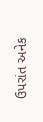ઉપરાંત અનેક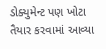ડોક્યુમેન્ટ પણ ખોટા તૈયાર કરવામાં આવ્યા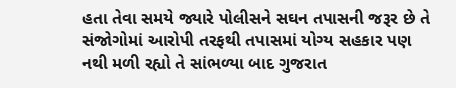હતા તેવા સમયે જ્યારે પોલીસને સઘન તપાસની જરૂર છે તે સંજોગોમાં આરોપી તરફથી તપાસમાં યોગ્ય સહકાર પણ નથી મળી રહ્યો તે સાંભળ્યા બાદ ગુજરાત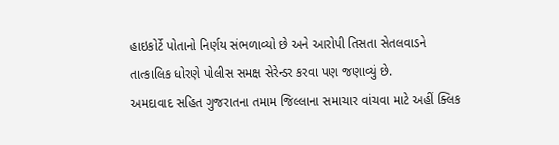હાઇકોર્ટે પોતાનો નિર્ણય સંભળાવ્યો છે અને આરોપી તિસતા સેતલવાડને તાત્કાલિક ધોરણે પોલીસ સમક્ષ સેરેન્ડર કરવા પણ જણાવ્યું છે.
અમદાવાદ સહિત ગુજરાતના તમામ જિલ્લાના સમાચાર વાંચવા માટે અહીં ક્લિક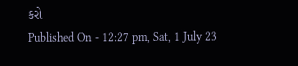કરો
Published On - 12:27 pm, Sat, 1 July 23